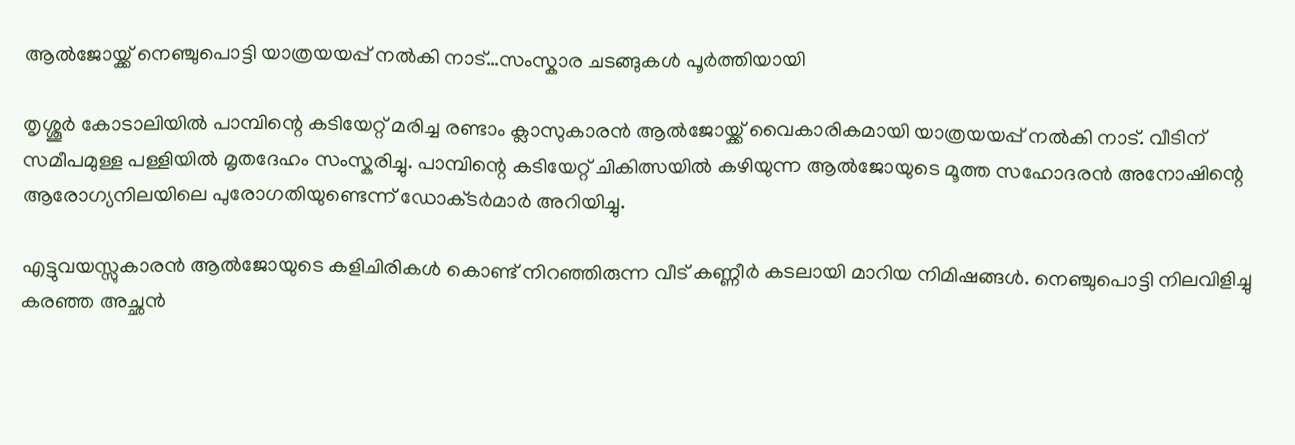ആൽജോയ്ക്ക് നെഞ്ചുപൊട്ടി യാത്രയയപ്പ് നൽകി നാട്…സംസ്കാര ച‌ടങ്ങുകൾ പൂർത്തിയായി

തൃശ്ശൂർ കോടാലിയിൽ പാമ്പിന്റെ കടിയേറ്റ് മരിച്ച രണ്ടാം ക്ലാസുകാരൻ ആൽജോയ്ക്ക് വൈകാരികമായി യാത്രയയപ്പ് നൽകി നാട്. വീടിന് സമീപമുള്ള പള്ളിയിൽ മൃതദേഹം സംസ്കരിച്ചു. പാമ്പിന്റെ കടിയേറ്റ് ചികിത്സയിൽ കഴിയുന്ന ആൽജോയുടെ മൂത്ത സഹോദരൻ അനോഷിന്റെ ആരോഗ്യനിലയിലെ പുരോഗതിയുണ്ടെന്ന് ഡോക്‌ടർമാർ അറിയിച്ചു.

എട്ടുവയസ്സുകാരൻ ആൽജോയുടെ കളിചിരികൾ കൊണ്ട് നിറഞ്ഞിരുന്ന വീട് കണ്ണീർ കടലായി മാറിയ നിമിഷങ്ങൾ. നെഞ്ചുപൊട്ടി നിലവിളിച്ചു കരഞ്ഞ അച്ഛൻ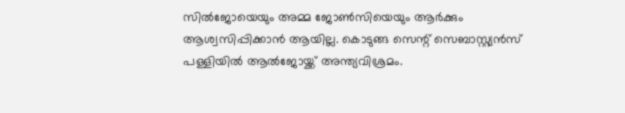സിൽജോയെയും അമ്മ ജോൺസിയെയും ആർക്കും ആശ്വസിപ്പിക്കാൻ ആയില്ല. കൊടുങ്ങ സെന്റ് സെബാസ്റ്റ്യൻസ് പള്ളിയിൽ ആൽജോയ്ക്ക് അന്ത്യവിശ്രമം.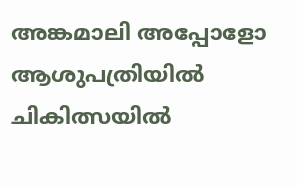അങ്കമാലി അപ്പോളോ ആശുപത്രിയിൽ ചികിത്സയിൽ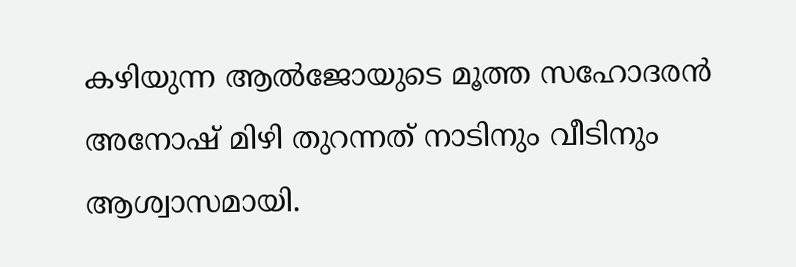കഴിയുന്ന ആൽജോയു‌ടെ മൂത്ത സഹോദരൻ അനോഷ് മിഴി തുറന്നത് നാടിനും വീടിനും ആശ്വാസമായി.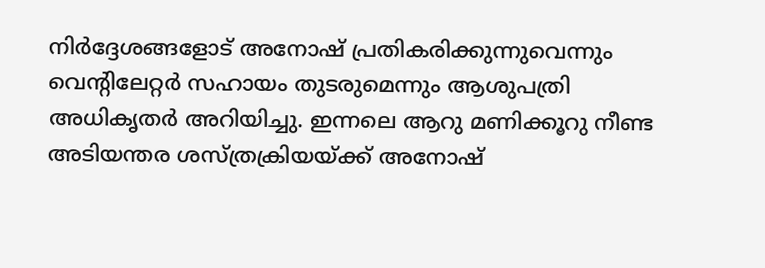നിർദ്ദേശങ്ങളോട് അനോഷ് പ്രതികരിക്കുന്നുവെന്നും വെന്റിലേറ്റർ സഹായം തുടരുമെന്നും ആശുപത്രി അധികൃതർ അറിയിച്ചു. ഇന്നലെ ആറു മണിക്കൂറു നീണ്ട അടിയന്തര ശസ്ത്രക്രിയയ്ക്ക് അനോഷ്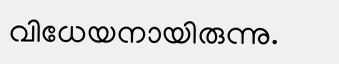വിധേയനായിരുന്നു.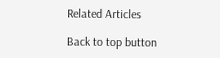Related Articles

Back to top button